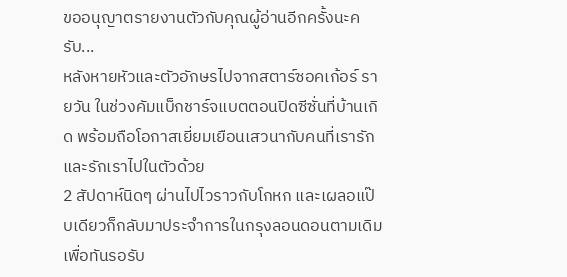ขออนุญาตรายงานตัวกับคุณผู้อ่านอีกครั้งนะครับ...
หลังหายหัวและตัวอักษรไปจากสตาร์ซอคเก้อร์ รายวัน ในช่วงคัมแบ็กชาร์จแบตตอนปิดซีซั่นที่บ้านเกิด พร้อมถือโอกาสเยี่ยมเยือนเสวนากับคนที่เรารักและรักเราไปในตัวด้วย
2 สัปดาห์นิดๆ ผ่านไปไวราวกับโกหก และเผลอแป๊บเดียวก็กลับมาประจำการในกรุงลอนดอนตามเดิม เพื่อทันรอรับ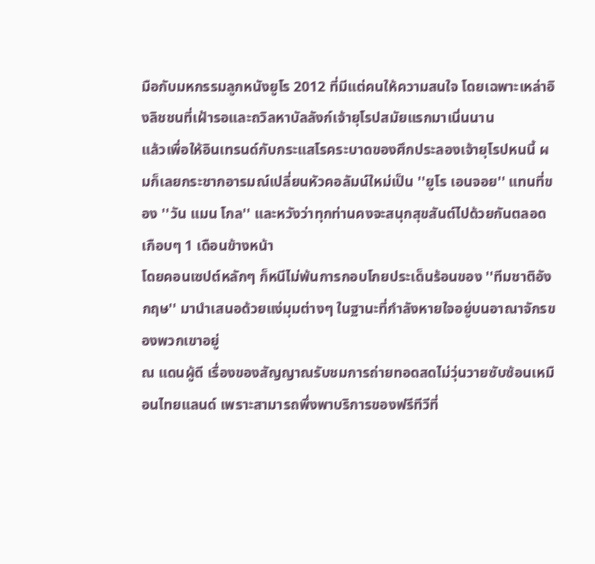มือกับมหกรรมลูกหนังยูโร 2012 ที่มีแต่คนให้ความสนใจ โดยเฉพาะเหล่าอิงลิชชนที่เฝ้ารอและถวิลหาบัลลังก์เจ้ายุโรปสมัยแรกมาเนิ่นนาน
แล้วเพื่อให้อินเทรนด์กับกระแสโรคระบาดของศึกประลองเจ้ายุโรปหนนี้ ผมก็เลยกระชากอารมณ์เปลี่ยนหัวคอลัมน์ใหม่เป็น ''ยูโร เอนจอย'' แทนที่ของ ''วัน แมน โกล'' และหวังว่าทุกท่านคงจะสนุกสุขสันต์ไปด้วยกันตลอดเกือบๆ 1 เดือนข้างหน้า
โดยคอนเซปต์หลักๆ ก็หนีไม่พ้นการกอบโกยประเด็นร้อนของ ''ทีมชาติอังกฤษ'' มานำเสนอด้วยแง่มุมต่างๆ ในฐานะที่กำลังหายใจอยู่บนอาณาจักรของพวกเขาอยู่
ณ แดนผู้ดี เรื่องของสัญญาณรับชมการถ่ายทอดสดไม่วุ่นวายซับซ้อนเหมือนไทยแลนด์ เพราะสามารถพึ่งพาบริการของฟรีทีวีที่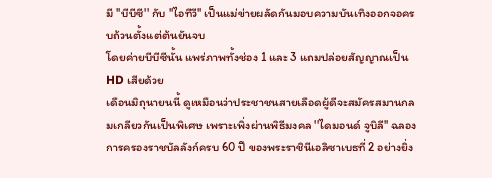มี ''บีบีซี'' กับ ''ไอทีวี'' เป็นแม่ข่ายผลัดกันมอบความบันเทิงออกจอครบถ้วนตั้งแต่ต้นยันจบ
โดยค่ายบีบีซีนั้น แพร่ภาพทั้งช่อง 1 และ 3 แถมปล่อยสัญญาณเป็น HD เสียด้วย
เดือนมิถุนายนนี้ ดูเหมือนว่าประชาชนสายเลือดผู้ดีจะสมัครสมานกลมเกลียวกันเป็นพิเศษ เพราะเพิ่งผ่านพิธีมงคล ''ไดมอนด์ จูบิลี'' ฉลองการครองราชบัลลังก์ครบ 60 ปี ของพระราชินีเอลิซาเบธที่ 2 อย่างยิ่ง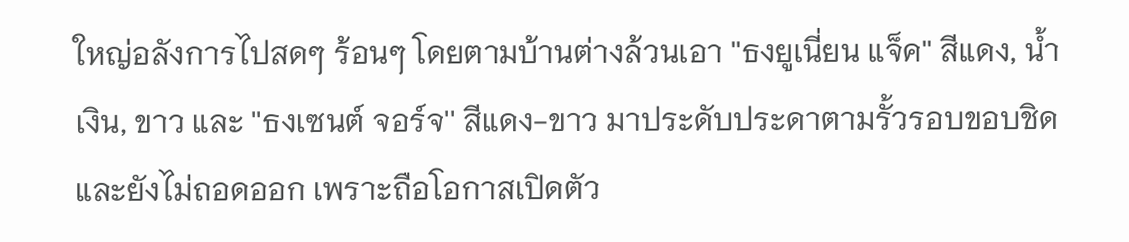ใหญ่อลังการไปสดๆ ร้อนๆ โดยตามบ้านต่างล้วนเอา ''ธงยูเนี่ยน แจ็ค'' สีแดง, น้ำเงิน, ขาว และ ''ธงเซนต์ จอร์จ'' สีแดง-ขาว มาประดับประดาตามรั้วรอบขอบชิด และยังไม่ถอดออก เพราะถือโอกาสเปิดตัว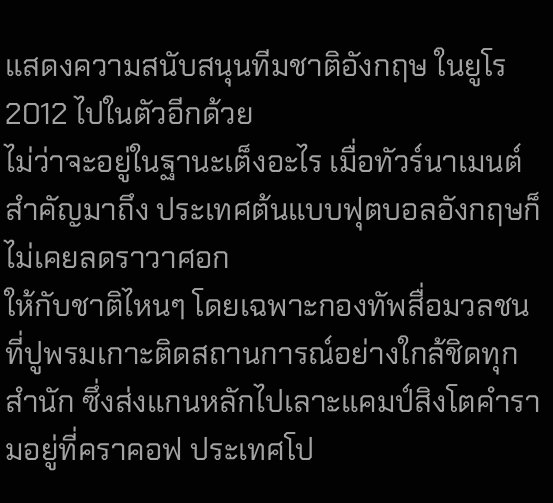แสดงความสนับสนุนทีมชาติอังกฤษ ในยูโร 2012 ไปในตัวอีกด้วย
ไม่ว่าจะอยู่ในฐานะเต็งอะไร เมื่อทัวร์นาเมนต์สำคัญมาถึง ประเทศต้นแบบฟุตบอลอังกฤษก็ไม่เคยลดราวาศอก
ให้กับชาติไหนๆ โดยเฉพาะกองทัพสื่อมวลชนที่ปูพรมเกาะติดสถานการณ์อย่างใกล้ชิดทุกสำนัก ซึ่งส่งแกนหลักไปเลาะแคมป์สิงโตคำรามอยู่ที่คราคอฟ ประเทศโป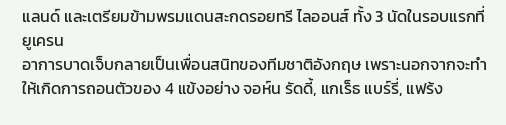แลนด์ และเตรียมข้ามพรมแดนสะกดรอยทรี ไลออนส์ ทั้ง 3 นัดในรอบแรกที่ยูเครน
อาการบาดเจ็บกลายเป็นเพื่อนสนิทของทีมชาติอังกฤษ เพราะนอกจากจะทำให้เกิดการถอนตัวของ 4 แข้งอย่าง จอห์น รัดดี้, แกเร็ธ แบร์รี่, แฟร้ง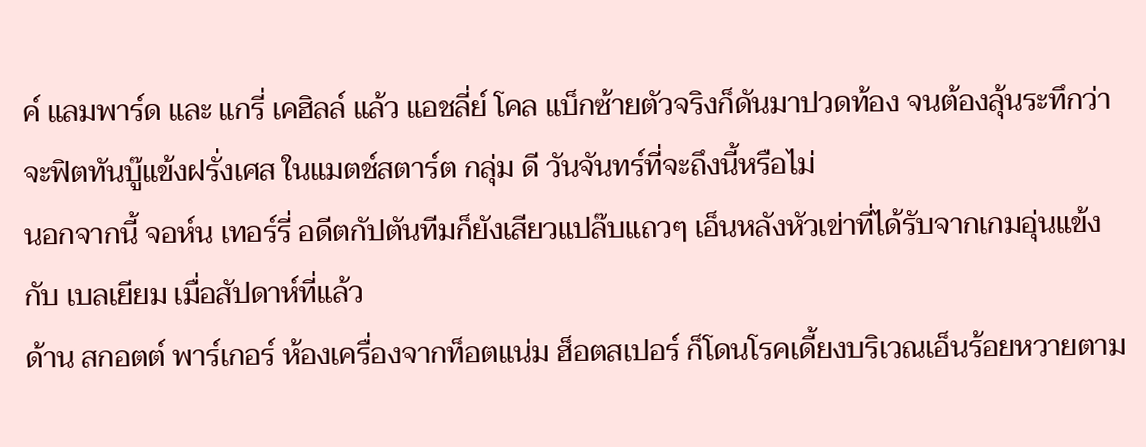ค์ แลมพาร์ด และ แกรี่ เคฮิลล์ แล้ว แอชลี่ย์ โคล แบ็กซ้ายตัวจริงก็ดันมาปวดท้อง จนต้องลุ้นระทึกว่าจะฟิตทันบู๊แข้งฝรั่งเศส ในแมตช์สตาร์ต กลุ่ม ดี วันจันทร์ที่จะถึงนี้หรือไม่
นอกจากนี้ จอห์น เทอร์รี่ อดีตกัปตันทีมก็ยังเสียวแปล๊บแถวๆ เอ็นหลังหัวเข่าที่ได้รับจากเกมอุ่นแข้งกับ เบลเยียม เมื่อสัปดาห์ที่แล้ว
ด้าน สกอตต์ พาร์เกอร์ ห้องเครื่องจากท็อตแน่ม ฮ็อตสเปอร์ ก็โดนโรคเดี้ยงบริเวณเอ็นร้อยหวายตาม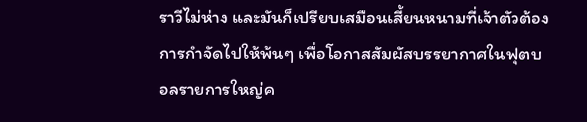ราวีไม่ห่าง และมันก็เปรียบเสมือนเสี้ยนหนามที่เจ้าตัวต้องการกำจัดไปให้พ้นๆ เพื่อโอกาสสัมผัสบรรยากาศในฟุตบอลรายการใหญ่ค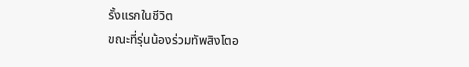รั้งแรกในชีวิต
ขณะที่รุ่นน้องร่วมทัพสิงโตอ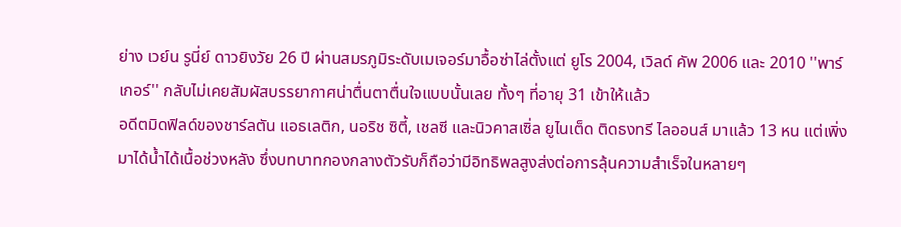ย่าง เวย์น รูนี่ย์ ดาวยิงวัย 26 ปี ผ่านสมรภูมิระดับเมเจอร์มาอื้อซ่าไล่ตั้งแต่ ยูโร 2004, เวิลด์ คัพ 2006 และ 2010 ''พาร์เกอร์'' กลับไม่เคยสัมผัสบรรยากาศน่าตื่นตาตื่นใจแบบนั้นเลย ทั้งๆ ที่อายุ 31 เข้าให้แล้ว
อดีตมิดฟิลด์ของชาร์ลตัน แอธเลติก, นอริช ซิตี้, เชลซี และนิวคาสเซิ่ล ยูไนเต็ด ติดธงทรี ไลออนส์ มาแล้ว 13 หน แต่เพิ่งมาได้น้ำได้เนื้อช่วงหลัง ซึ่งบทบาทกองกลางตัวรับก็ถือว่ามีอิทธิพลสูงส่งต่อการลุ้นความสำเร็จในหลายๆ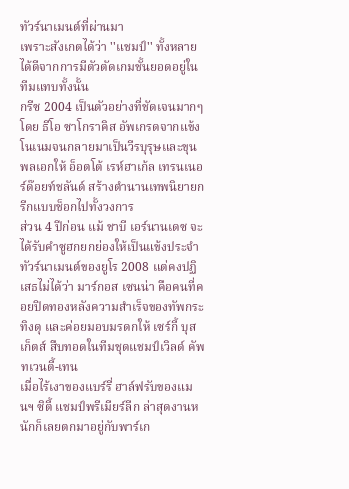ทัวร์นาเมนต์ที่ผ่านมา
เพราะสังเกตได้ว่า ''แชมป์'' ทั้งหลายได้ดีจากการมีตัวตัดเกมชั้นยอดอยู่ในทีมแทบทั้งนั้น
กรีซ 2004 เป็นตัวอย่างที่ชัดเจนมากๆ โดย ธีโอ ซาโกราคิส อัพเกรดจากแข้งโนเนมจนกลายมาเป็นวีรบุรุษและขุนพลเอกให้ อ็อตโต้ เรห์ฮาเก้ล เทรนเนอร์ด๊อยท์ชลันด์ สร้างตำนานเทพนิยายกรีกแบบช็อกไปทั้งวงการ
ส่วน 4 ปีก่อน แม้ ชาบี เอร์นานเดซ จะได้รับคำซูฮกยกย่องให้เป็นแข้งประจำทัวร์นาเมนต์ของยูโร 2008 แต่คงปฏิเสธไม่ได้ว่า มาร์กอส เซนน่า คือคนที่คอยปิดทองหลังความสำเร็จของทัพกระทิงดุ และค่อยมอบมรดกให้ เซร์กี้ บุสเก็ตส์ สืบทอดในทีมชุดแชมป์เวิลด์ คัพ ทเวนตี้-เทน
เมื่อไร้เงาของแบร์รี่ ฮาล์ฟรับของแมนฯ ซิตี้ แชมป์พรีเมียร์ลีก ล่าสุดงานหนักก็เลยตกมาอยู่กับพาร์เก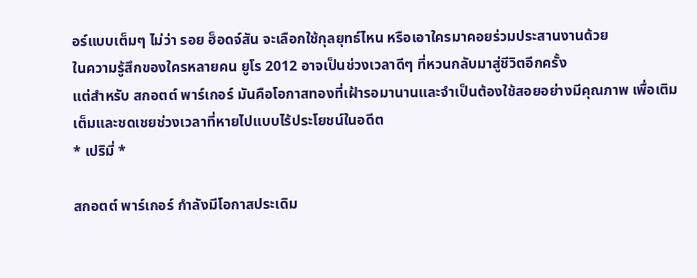อร์แบบเต็มๆ ไม่ว่า รอย ฮ็อดจ์สัน จะเลือกใช้กุลยุทธ์ไหน หรือเอาใครมาคอยร่วมประสานงานด้วย
ในความรู้สึกของใครหลายคน ยูโร 2012 อาจเป็นช่วงเวลาดีๆ ที่หวนกลับมาสู่ชีวิตอีกครั้ง
แต่สำหรับ สกอตต์ พาร์เกอร์ มันคือโอกาสทองที่เฝ้ารอมานานและจำเป็นต้องใช้สอยอย่างมีคุณภาพ เพื่อเติมเต็มและชดเชยช่วงเวลาที่หายไปแบบไร้ประโยชน์ในอดีต
* เปริมี่ *

สกอตต์ พาร์เกอร์ กำลังมีโอกาสประเดิม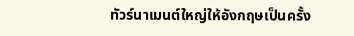ทัวร์นาเมนต์ใหญ่ให้อังกฤษเป็นครั้ง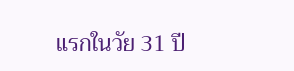แรกในวัย 31 ปี